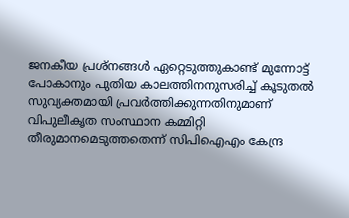ജനകീയ പ്രശ്നങ്ങൾ ഏറ്റെടുത്തുകാണ്ട് മുന്നോട്ട് പോകാനും പുതിയ കാലത്തിനനുസരിച്ച് കൂടുതൽ സുവ്യക്തമായി പ്രവർത്തിക്കുന്നതിനുമാണ് വിപുലീകൃത സംസ്ഥാന കമ്മിറ്റി തീരുമാനമെടുത്തതെന്ന് സിപിഐഎം കേന്ദ്ര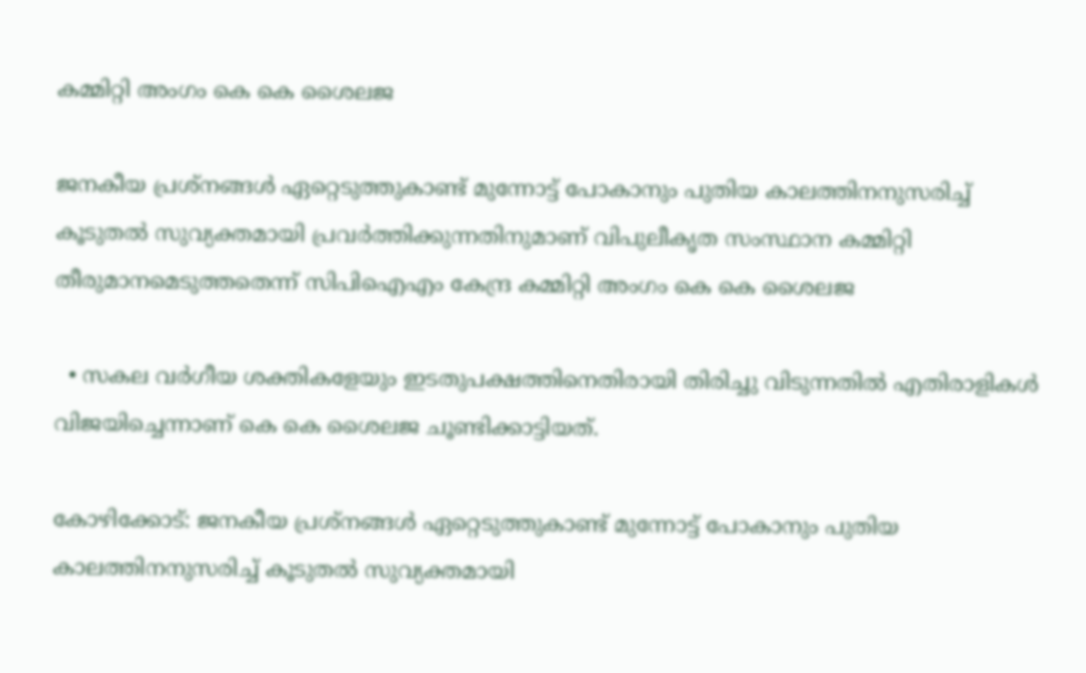കമ്മിറ്റി അംഗം കെ കെ ശൈലജ

ജനകീയ പ്രശ്നങ്ങൾ ഏറ്റെടുത്തുകാണ്ട് മുന്നോട്ട് പോകാനും പുതിയ കാലത്തിനനുസരിച്ച് കൂടുതൽ സുവ്യക്തമായി പ്രവർത്തിക്കുന്നതിനുമാണ് വിപുലീകൃത സംസ്ഥാന കമ്മിറ്റി തീരുമാനമെടുത്തതെന്ന് സിപിഐഎം കേന്ദ്ര കമ്മിറ്റി അംഗം കെ കെ ശൈലജ

  • സകല വർഗീയ ശക്തികളേയും ഇടതുപക്ഷത്തിനെതിരായി തിരിച്ചു വിടുന്നതിൽ എതിരാളികൾ വിജയിച്ചെന്നാണ് കെ കെ ശൈലജ ചൂണ്ടിക്കാട്ടിയത്.

കോഴിക്കോട്: ജനകീയ പ്രശ്നങ്ങൾ ഏറ്റെടുത്തുകാണ്ട് മുന്നോട്ട് പോകാനും പുതിയ കാലത്തിനനുസരിച്ച് കൂടുതൽ സുവ്യക്തമായി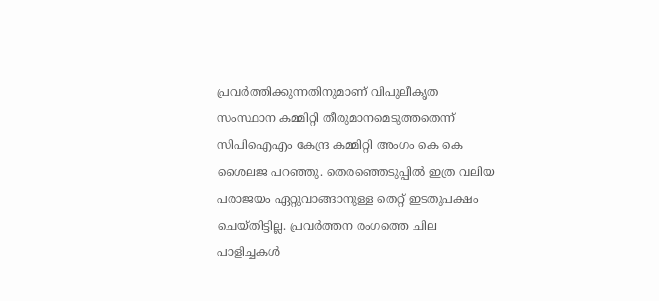പ്രവർത്തിക്കുന്നതിനുമാണ് വിപുലീകൃത സംസ്ഥാന കമ്മിറ്റി തീരുമാനമെടുത്തതെന്ന് സിപിഐഎം കേന്ദ്ര കമ്മിറ്റി അംഗം കെ കെ ശൈലജ പറഞ്ഞു. തെരഞ്ഞെടുപ്പിൽ ഇത്ര വലിയ പരാജയം ഏറ്റുവാങ്ങാനുള്ള തെറ്റ് ഇടതുപക്ഷം ചെയ്തിട്ടില്ല. പ്രവർത്തന രംഗത്തെ ചില പാളിച്ചകൾ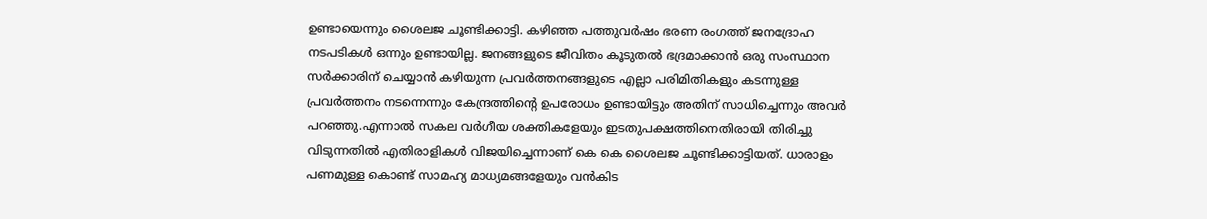ഉണ്ടായെന്നും ശൈലജ ചൂണ്ടിക്കാട്ടി. കഴിഞ്ഞ പത്തുവർഷം ഭരണ രംഗത്ത് ജനദ്രോഹ നടപടികൾ ഒന്നും ഉണ്ടായില്ല. ജനങ്ങളുടെ ജീവിതം കൂടുതൽ ഭദ്രമാക്കാൻ ഒരു സംസ്ഥാന സർക്കാരിന് ചെയ്യാൻ കഴിയുന്ന പ്രവർത്തനങ്ങളുടെ എല്ലാ പരിമിതികളും കടന്നുള്ള പ്രവർത്തനം നടന്നെന്നും കേന്ദ്രത്തിന്റെ ഉപരോധം ഉണ്ടായിട്ടും അതിന് സാധിച്ചെന്നും അവർ പറഞ്ഞു.എന്നാൽ സകല വർഗീയ ശക്തികളേയും ഇടതുപക്ഷത്തിനെതിരായി തിരിച്ചു വിടുന്നതിൽ എതിരാളികൾ വിജയിച്ചെന്നാണ് കെ കെ ശൈലജ ചൂണ്ടിക്കാട്ടിയത്. ധാരാളം പണമുള്ള കൊണ്ട് സാമഹ്യ മാധ്യമങ്ങളേയും വൻകിട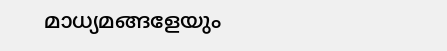മാധ്യമങ്ങളേയും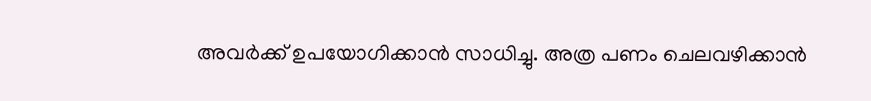അവർക്ക് ഉപയോഗിക്കാൻ സാധിച്ചു. അത്ര പണം ചെലവഴിക്കാൻ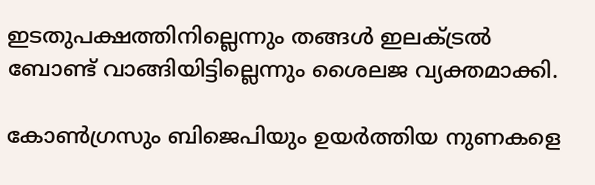ഇടതുപക്ഷത്തിനില്ലെന്നും തങ്ങൾ ഇലക്ട്രൽ ബോണ്ട് വാങ്ങിയിട്ടില്ലെന്നും ശൈലജ വ്യക്തമാക്കി.

കോൺഗ്രസും ബിജെപിയും ഉയർത്തിയ നുണകളെ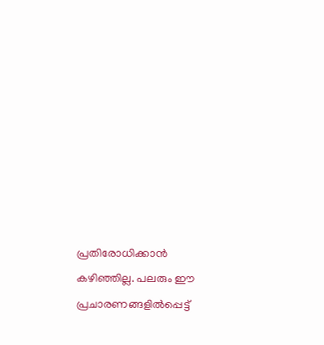പ്രതിരോധിക്കാൻ കഴിഞ്ഞില്ല. പലരും ഈ പ്രചാരണങ്ങളിൽപ്പെട്ട്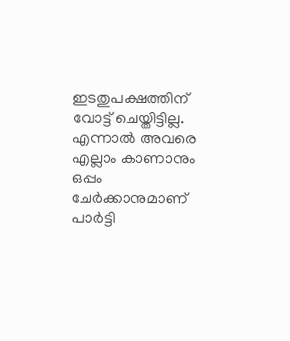ഇടതുപക്ഷത്തിന് വോട്ട് ചെയ്തിട്ടില്ല. എന്നാൽ അവരെ എല്ലാം കാണാനും ഒപ്പം ചേർക്കാനുമാണ് പാർട്ടി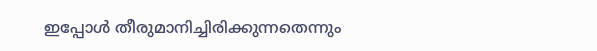ഇപ്പോൾ തീരുമാനിച്ചിരിക്കുന്നതെന്നും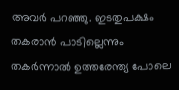അവർ പറഞ്ഞു. ഇടതുപക്ഷം തകരാൻ പാടില്ലെന്നും തകർന്നാൽ ഉത്തരേന്ത്യ പോലെ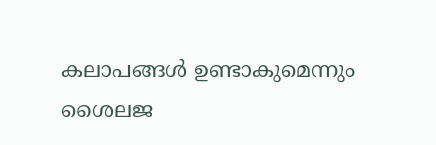കലാപങ്ങൾ ഉണ്ടാകുമെന്നും ശൈലജ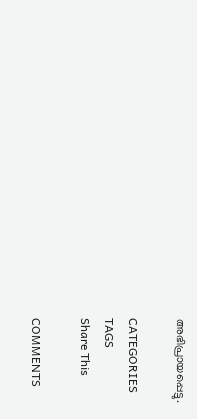അഭിപ്രായപ്പെട്ടു.

CATEGORIES
TAGS
Share This

COMMENTS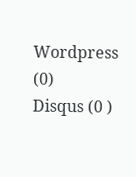Wordpress (0)
Disqus (0 )